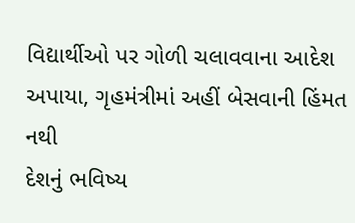વિદ્યાર્થીઓ પર ગોળી ચલાવવાના આદેશ અપાયા, ગૃહમંત્રીમાં અહીં બેસવાની હિંમત નથી
દેશનું ભવિષ્ય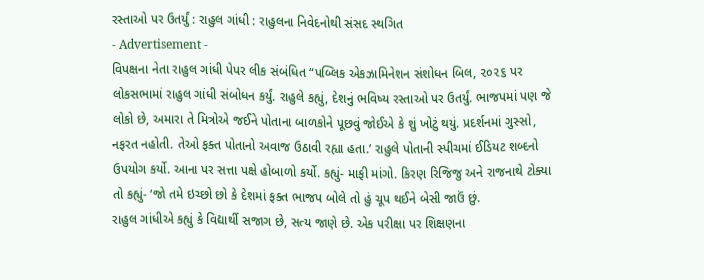રસ્તાઓ પર ઉતર્યું : રાહુલ ગાંધી : રાહુલના નિવેદનોથી સંસદ સ્થગિત
- Advertisement -
વિપક્ષના નેતા રાહુલ ગાંધી પેપર લીક સંબંધિત “પબ્લિક એકઝામિનેશન સંશોધન બિલ, ૨૦૨૬ પર લોકસભામાં રાહુલ ગાંધી સંબોધન કર્યું. રાહુલે કહ્યું, દેશનું ભવિષ્ય રસ્તાઓ પર ઉતર્યું. ભાજપમાં પણ જે લોકો છે, અમારા તે મિત્રોએ જઈને પોતાના બાળકોને પૂછવું જોઈએ કે શું ખોટું થયું. પ્રદર્શનમાં ગુસ્સો, નફરત નહોતી. તેઓ ફક્ત પોતાનો અવાજ ઉઠાવી રહ્યા હતા.’ રાહુલે પોતાની સ્પીચમાં ઈડિયટ શબ્દનો ઉપયોગ કર્યો. આના પર સત્તા પક્ષે હોબાળો કર્યો. કહ્યું- માફી માંગો. કિરણ રિજિજુ અને રાજનાથે ટોક્યા તો કહ્યું- ‘જો તમે ઇચ્છો છો કે દેશમાં ફક્ત ભાજપ બોલે તો હું ચૂપ થઈને બેસી જાઉં છું.
રાહુલ ગાંધીએ કહ્યું કે વિદ્યાર્થી સજાગ છે, સત્ય જાણે છે. એક પરીક્ષા પર શિક્ષણના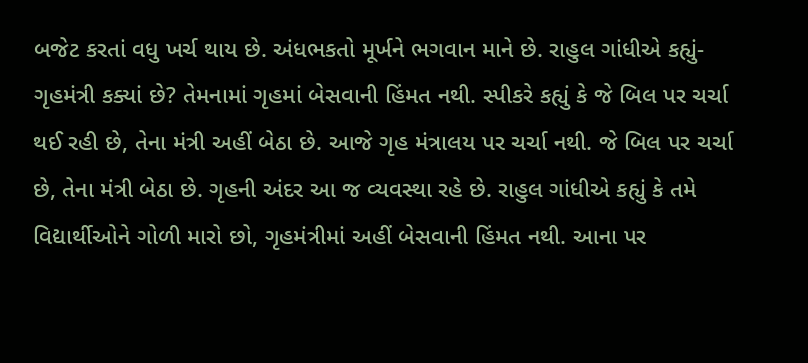બજેટ કરતાં વધુ ખર્ચ થાય છે. અંધભકતો મૂર્ખને ભગવાન માને છે. રાહુલ ગાંધીએ કહ્યું- ગૃહમંત્રી કક્યાં છે? તેમનામાં ગૃહમાં બેસવાની હિંમત નથી. સ્પીકરે કહ્યું કે જે બિલ પર ચર્ચા થઈ રહી છે, તેના મંત્રી અહીં બેઠા છે. આજે ગૃહ મંત્રાલય પર ચર્ચા નથી. જે બિલ પર ચર્ચા છે, તેના મંત્રી બેઠા છે. ગૃહની અંદર આ જ વ્યવસ્થા રહે છે. રાહુલ ગાંધીએ કહ્યું કે તમે વિદ્યાર્થીઓને ગોળી મારો છો, ગૃહમંત્રીમાં અહીં બેસવાની હિંમત નથી. આના પર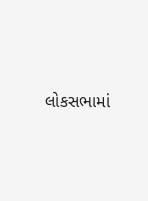લોકસભામાં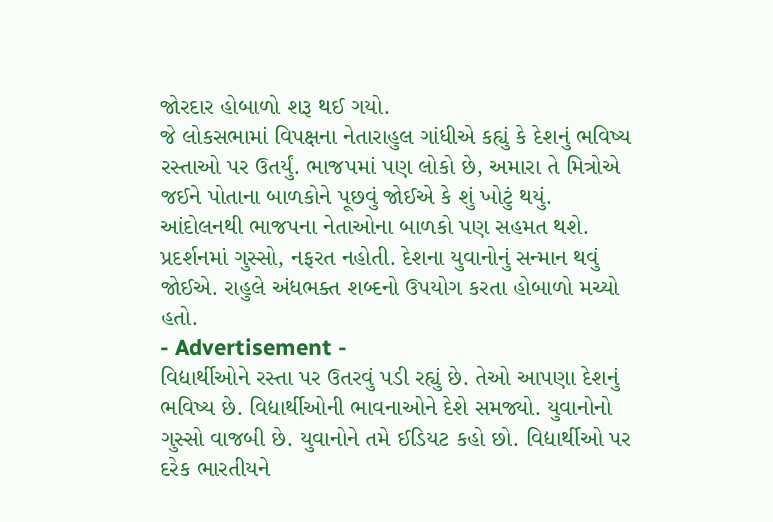જોરદાર હોબાળો શરૂ થઈ ગયો.
જે લોકસભામાં વિપક્ષના નેતારાહુલ ગાંધીએ કહ્યું કે દેશનું ભવિષ્ય રસ્તાઓ પર ઉતર્યું. ભાજપમાં પણ લોકો છે, અમારા તે મિત્રોએ જઈને પોતાના બાળકોને પૂછવું જોઈએ કે શું ખોટું થયું. આંદોલનથી ભાજપના નેતાઓના બાળકો પણ સહમત થશે. પ્રદર્શનમાં ગુસ્સો, નફરત નહોતી. દેશના યુવાનોનું સન્માન થવું જોઈએ. રાહુલે અંધભક્ત શબ્દનો ઉપયોગ કરતા હોબાળો મચ્યો હતો.
- Advertisement -
વિદ્યાર્થીઓને રસ્તા પર ઉતરવું પડી રહ્યું છે. તેઓ આપણા દેશનું ભવિષ્ય છે. વિદ્યાર્થીઓની ભાવનાઓને દેશે સમજ્યો. યુવાનોનો ગુસ્સો વાજબી છે. યુવાનોને તમે ઈડિયટ કહો છો. વિદ્યાર્થીઓ પર દરેક ભારતીયને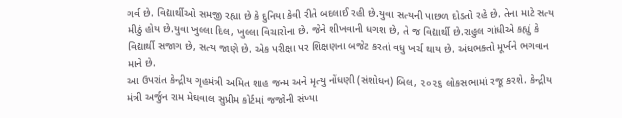ગર્વ છે. વિદ્યાર્થીઓ સમજી રહ્યા છે કે દુનિયા કેવી રીતે બદલાઈ રહી છે.યુવા સત્યની પાછળ દોડતો રહે છે. તેના માટે સત્ય મીઠું હોય છે.યુવા ખુલ્લા દિલ, ખુલ્લા વિચારોના છે. જેને શીખવાની ધગશ છે, તે જ વિદ્યાર્થી છે.રાહુલ ગાંધીએ કહ્યું કે વિદ્યાર્થી સજાગ છે, સત્ય જાણે છે. એક પરીક્ષા પર શિક્ષણના બજેટ કરતાં વધુ ખર્ચ થાય છે. અંધભક્તો મૂર્ખને ભગવાન માને છે.
આ ઉપરાંત કેન્દ્રીય ગૃહમંત્રી અમિત શાહ જન્મ અને મૃત્યુ નોંધણી (સંશોધન) બિલ, ૨૦૨૬ લોકસભામાં રજૂ કરશે. કેન્દ્રીય મંત્રી અર્જુન રામ મેઘવાલ સુપ્રીમ કોર્ટમાં જજોની સંખ્યા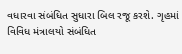વધારવા સંબંધિત સુધારા બિલ રજૂ કરશે. ગૃહમાં વિવિધ મંત્રાલયો સંબંધિત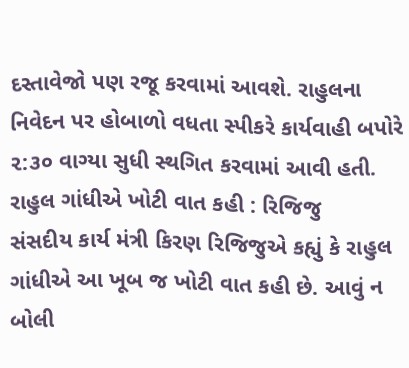દસ્તાવેજો પણ રજૂ કરવામાં આવશે. રાહુલના નિવેદન પર હોબાળો વધતા સ્પીકરે કાર્યવાહી બપોરે ૨:૩૦ વાગ્યા સુધી સ્થગિત કરવામાં આવી હતી.
રાહુલ ગાંધીએ ખોટી વાત કહી : રિજિજુ
સંસદીય કાર્ય મંત્રી કિરણ રિજિજુએ કહ્યું કે રાહુલ ગાંધીએ આ ખૂબ જ ખોટી વાત કહી છે. આવું ન બોલી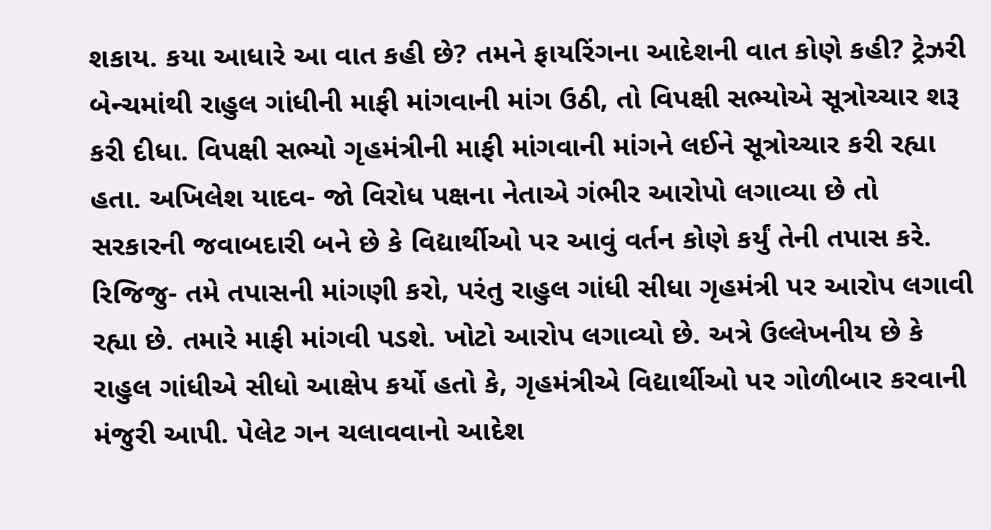શકાય. કયા આધારે આ વાત કહી છે? તમને ફાયરિંગના આદેશની વાત કોણે કહી? ટ્રેઝરી બેન્ચમાંથી રાહુલ ગાંધીની માફી માંગવાની માંગ ઉઠી, તો વિપક્ષી સભ્યોએ સૂત્રોચ્ચાર શરૂ કરી દીધા. વિપક્ષી સભ્યો ગૃહમંત્રીની માફી માંગવાની માંગને લઈને સૂત્રોચ્ચાર કરી રહ્યા હતા. અખિલેશ યાદવ- જો વિરોધ પક્ષના નેતાએ ગંભીર આરોપો લગાવ્યા છે તો સરકારની જવાબદારી બને છે કે વિદ્યાર્થીઓ પર આવું વર્તન કોણે કર્યું તેની તપાસ કરે. રિજિજુ- તમે તપાસની માંગણી કરો, પરંતુ રાહુલ ગાંધી સીધા ગૃહમંત્રી પર આરોપ લગાવી રહ્યા છે. તમારે માફી માંગવી પડશે. ખોટો આરોપ લગાવ્યો છે. અત્રે ઉલ્લેખનીય છે કે રાહુલ ગાંધીએ સીધો આક્ષેપ કર્યો હતો કે, ગૃહમંત્રીએ વિદ્યાર્થીઓ પર ગોળીબાર કરવાની મંજુરી આપી. પેલેટ ગન ચલાવવાનો આદેશ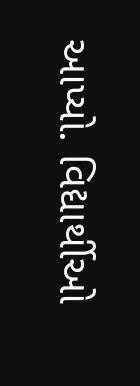આપ્યો. વિદ્યાર્થીઓ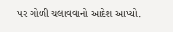પર ગોળી ચલાવવાનો આદેશ આપ્યો.